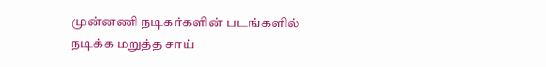முன்னணி நடிகர்களின் படங்களில் நடிக்க மறுத்த சாய்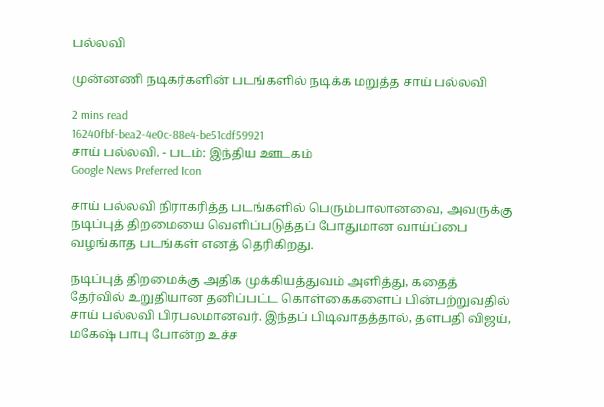பல்லவி

முன்னணி நடிகர்களின் படங்களில் நடிக்க மறுத்த சாய் பல்லவி

2 mins read
16240fbf-bea2-4e0c-88e4-be51cdf59921
சாய் பல்லவி. - படம்: இந்திய ஊடகம்
Google News Preferred Icon

சாய் பல்லவி நிராகரித்த படங்களில் பெரும்பாலானவை, அவருக்கு நடிப்புத் திறமையை வெளிப்படுத்தப் போதுமான வாய்ப்பை வழங்காத படங்கள் எனத் தெரிகிறது.

நடிப்புத் திறமைக்கு அதிக முக்கியத்துவம் அளித்து, கதைத் தேர்வில் உறுதியான தனிப்பட்ட கொள்கைகளைப் பின்பற்றுவதில் சாய் பல்லவி பிரபலமானவர். இந்தப் பிடிவாதத்தால், தளபதி விஜய், மகேஷ் பாபு போன்ற உச்ச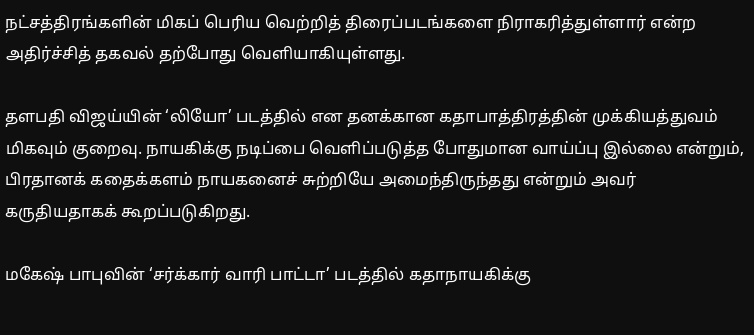நட்சத்திரங்களின் மிகப் பெரிய வெற்றித் திரைப்படங்களை நிராகரித்துள்ளார் என்ற அதிர்ச்சித் தகவல் தற்போது வெளியாகியுள்ளது.

தளபதி விஜய்யின் ‘லியோ’ படத்தில் என தனக்கான கதாபாத்திரத்தின் முக்கியத்துவம் மிகவும் குறைவு. நாயகிக்கு நடிப்பை வெளிப்படுத்த போதுமான வாய்ப்பு இல்லை என்றும், பிரதானக் கதைக்களம் நாயகனைச் சுற்றியே அமைந்திருந்தது என்றும் அவர் கருதியதாகக் கூறப்படுகிறது.

மகேஷ் பாபுவின் ‘சர்க்கார் வாரி பாட்டா’ படத்தில் கதாநாயகிக்கு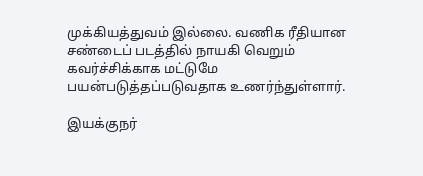முக்கியத்துவம் இல்லை. வணிக ரீதியான சண்டைப் படத்தில் நாயகி வெறும் கவர்ச்சிக்காக மட்டுமே பயன்படுத்தப்படுவதாக உணர்ந்துள்ளார்.

இயக்குநர்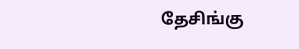தேசிங்கு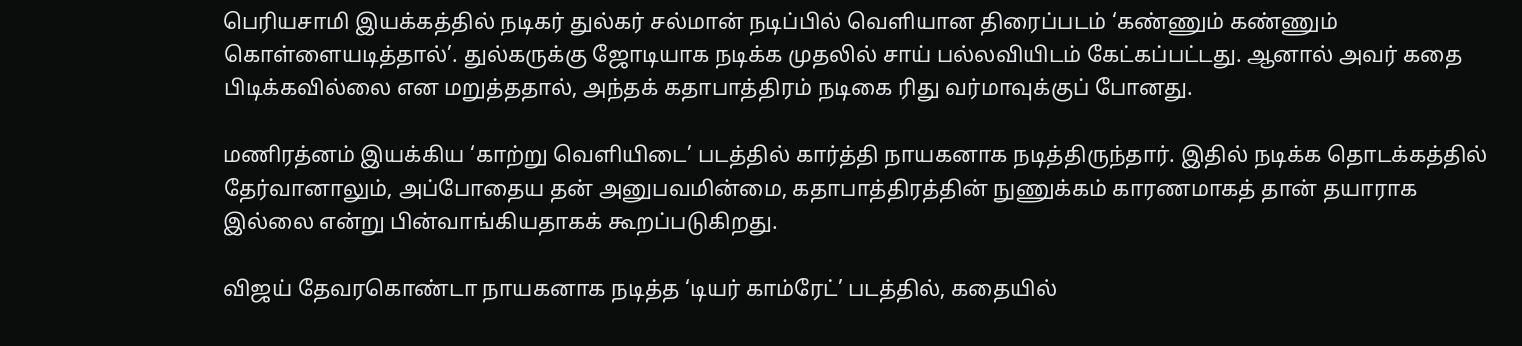பெரியசாமி இயக்கத்தில் நடிகர் துல்கர் சல்மான் நடிப்பில் வெளியான திரைப்படம் ‘கண்ணும் கண்ணும் கொள்ளையடித்தால்’. துல்கருக்கு ஜோடியாக நடிக்க முதலில் சாய் பல்லவியிடம் கேட்கப்பட்டது. ஆனால் அவர் கதை பிடிக்கவில்லை என மறுத்ததால், அந்தக் கதாபாத்திரம் நடிகை ரிது வர்மாவுக்குப் போனது.

மணிரத்னம் இயக்கிய ‘காற்று வெளியிடை’ படத்தில் கார்த்தி நாயகனாக நடித்திருந்தார். இதில் நடிக்க தொடக்கத்தில் தேர்வானாலும், அப்போதைய தன் அனுபவமின்மை, கதாபாத்திரத்தின் நுணுக்கம் காரணமாகத் தான் தயாராக இல்லை என்று பின்வாங்கியதாகக் கூறப்படுகிறது.

விஜய் தேவரகொண்டா நாயகனாக நடித்த ‘டியர் காம்ரேட்’ படத்தில், கதையில்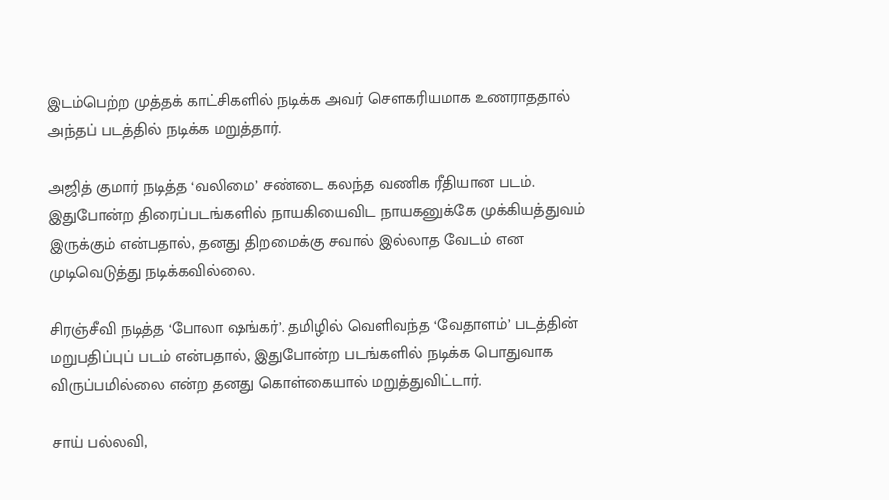இடம்பெற்ற முத்தக் காட்சிகளில் நடிக்க அவர் சௌகரியமாக உணராததால் அந்தப் படத்தில் நடிக்க மறுத்தார்.

அஜித் குமார் நடித்த ‘வலிமை’ சண்டை கலந்த வணிக ரீதியான படம். இதுபோன்ற திரைப்படங்களில் நாயகியைவிட நாயகனுக்கே முக்கியத்துவம் இருக்கும் என்பதால், தனது திறமைக்கு சவால் இல்லாத வேடம் என முடிவெடுத்து நடிக்கவில்லை.

சிரஞ்சீவி நடித்த ‘போலா ஷங்கர்’. தமிழில் வெளிவந்த ‘வேதாளம்’ படத்தின் மறுபதிப்புப் படம் என்பதால், இதுபோன்ற படங்களில் நடிக்க பொதுவாக விருப்பமில்லை என்ற தனது கொள்கையால் மறுத்துவிட்டார்.

சாய் பல்லவி,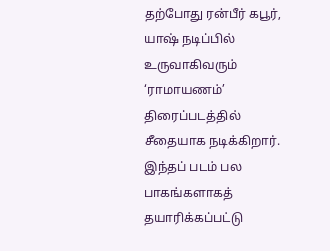தற்போது ரன்பீர் கபூர், யாஷ் நடிப்பில் உருவாகிவரும் ‘ராமாயணம்’ திரைப்படத்தில் சீதையாக நடிக்கிறார். இந்தப் படம் பல பாகங்களாகத் தயாரிக்கப்பட்டு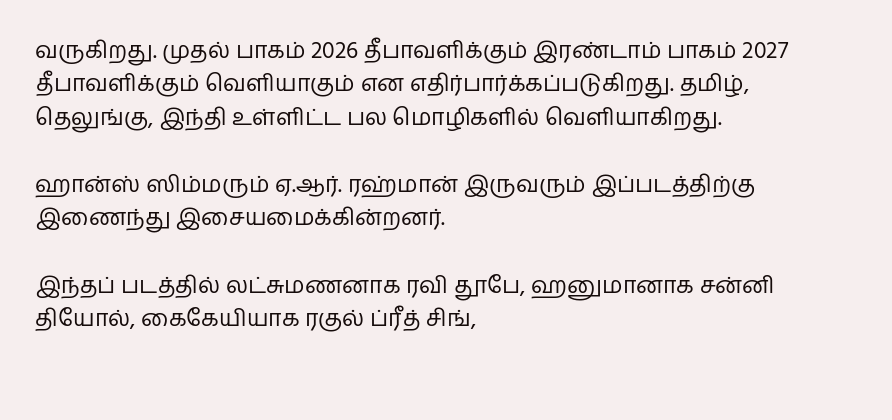வருகிறது. முதல் பாகம் 2026 தீபாவளிக்கும் இரண்டாம் பாகம் 2027 தீபாவளிக்கும் வெளியாகும் என எதிர்பார்க்கப்படுகிறது. தமிழ், தெலுங்கு, இந்தி உள்ளிட்ட பல மொழிகளில் வெளியாகிறது.

ஹான்ஸ் ஸிம்மரும் ஏ.ஆர். ரஹ்மான் இருவரும் இப்படத்திற்கு இணைந்து இசையமைக்கின்றனர்.

இந்தப் படத்தில் லட்சுமணனாக ரவி தூபே, ஹனுமானாக சன்னி தியோல், கைகேயியாக ரகுல் ப்ரீத் சிங்,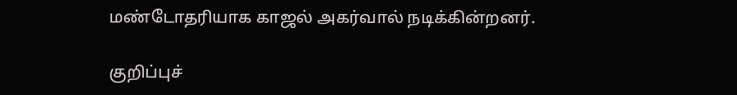மண்டோதரியாக காஜல் அகர்வால் நடிக்கின்றனர்.

குறிப்புச்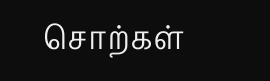சொற்கள்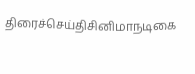திரைச்செய்திசினிமாநடிகை